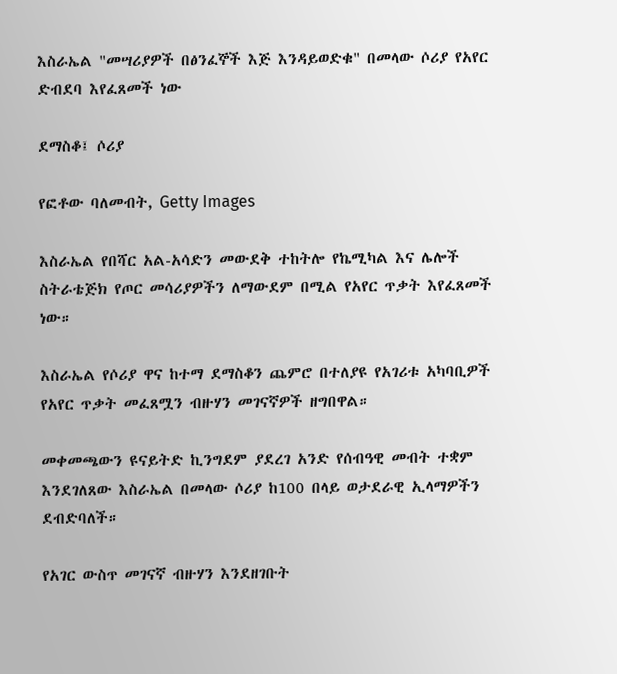እስራኤል "መሣሪያዎች በፅንፈኞች እጅ እንዳይወድቁ" በመላው ሶሪያ የአየር ድብደባ እየፈጸመች ነው

ደማስቆ፤ ሶሪያ

የፎቶው ባለመብት, Getty Images

እስራኤል የበሻር አል-አሳድን መውደቅ ተከትሎ የኬሚካል እና ሌሎች ስትራቴጅክ የጦር መሳሪያዎችን ለማውደም በሚል የአየር ጥቃት እየፈጸመች ነው።

እስራኤል የሶሪያ ዋና ከተማ ደማስቆን ጨምሮ በተለያዩ የአገሪቱ አካባቢዎች የአየር ጥቃት መፈጸሟን ብዙሃን መገናኛዎች ዘግበዋል።

መቀመጫውን ዩናይትድ ኪንግደም ያደረገ አንድ የሰብዓዊ መብት ተቋም እንደገለጸው እስራኤል በመላው ሶሪያ ከ100 በላይ ወታደራዊ ኢላማዎችን ደብድባለች።

የአገር ውስጥ መገናኛ ብዙሃን እንደዘገቡት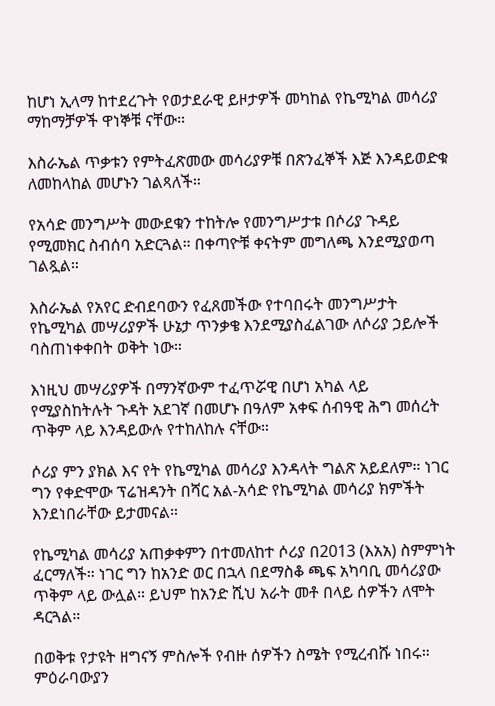ከሆነ ኢላማ ከተደረጉት የወታደራዊ ይዞታዎች መካከል የኬሚካል መሳሪያ ማከማቻዎች ዋነኞቹ ናቸው።

እስራኤል ጥቃቱን የምትፈጽመው መሳሪያዎቹ በጽንፈኞች እጅ እንዳይወድቁ ለመከላከል መሆኑን ገልጻለች።

የአሳድ መንግሥት መውደቁን ተከትሎ የመንግሥታቱ በሶሪያ ጉዳይ የሚመክር ስብሰባ አድርጓል። በቀጣዮቹ ቀናትም መግለጫ እንደሚያወጣ ገልጿል።

እስራኤል የአየር ድብደባውን የፈጸመችው የተባበሩት መንግሥታት የኬሚካል መሣሪያዎች ሁኔታ ጥንቃቄ እንደሚያስፈልገው ለሶሪያ ኃይሎች ባስጠነቀቀበት ወቅት ነው።

እነዚህ መሣሪያዎች በማንኛውም ተፈጥሯዊ በሆነ አካል ላይ የሚያስከትሉት ጉዳት አደገኛ በመሆኑ በዓለም አቀፍ ሰብዓዊ ሕግ መሰረት ጥቅም ላይ እንዳይውሉ የተከለከሉ ናቸው።

ሶሪያ ምን ያክል እና የት የኬሚካል መሳሪያ እንዳላት ግልጽ አይደለም። ነገር ግን የቀድሞው ፕሬዝዳንት በሻር አል-አሳድ የኬሚካል መሳሪያ ክምችት እንደነበራቸው ይታመናል።

የኬሚካል መሳሪያ አጠቃቀምን በተመለከተ ሶሪያ በ2013 (እአአ) ስምምነት ፈርማለች። ነገር ግን ከአንድ ወር በኋላ በደማስቆ ጫፍ አካባቢ መሳሪያው ጥቅም ላይ ውሏል። ይህም ከአንድ ሺህ አራት መቶ በላይ ሰዎችን ለሞት ዳርጓል።

በወቅቱ የታዩት ዘግናኝ ምስሎች የብዙ ሰዎችን ስሜት የሚረብሹ ነበሩ። ምዕራባውያን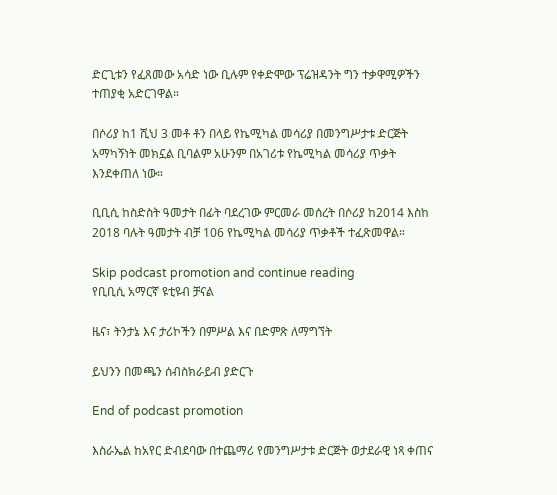ድርጊቱን የፈጸመው አሳድ ነው ቢሉም የቀድሞው ፕሬዝዳንት ግን ተቃዋሚዎችን ተጠያቂ አድርገዋል።

በሶሪያ ከ1 ሺህ 3 መቶ ቶን በላይ የኬሚካል መሳሪያ በመንግሥታቱ ድርጅት አማካኝነት መክኗል ቢባልም አሁንም በአገሪቱ የኬሚካል መሳሪያ ጥቃት እንደቀጠለ ነው።

ቢቢሲ ከስድስት ዓመታት በፊት ባደረገው ምርመራ መሰረት በሶሪያ ከ2014 እስከ 2018 ባሉት ዓመታት ብቻ 106 የኬሚካል መሳሪያ ጥቃቶች ተፈጽመዋል።

Skip podcast promotion and continue reading
የቢቢሲ አማርኛ ዩቲዩብ ቻናል

ዜና፣ ትንታኔ እና ታሪኮችን በምሥል እና በድምጽ ለማግኘት

ይህንን በመጫን ሰብስክራይብ ያድርጉ

End of podcast promotion

እስራኤል ከአየር ድብደባው በተጨማሪ የመንግሥታቱ ድርጅት ወታደራዊ ነጻ ቀጠና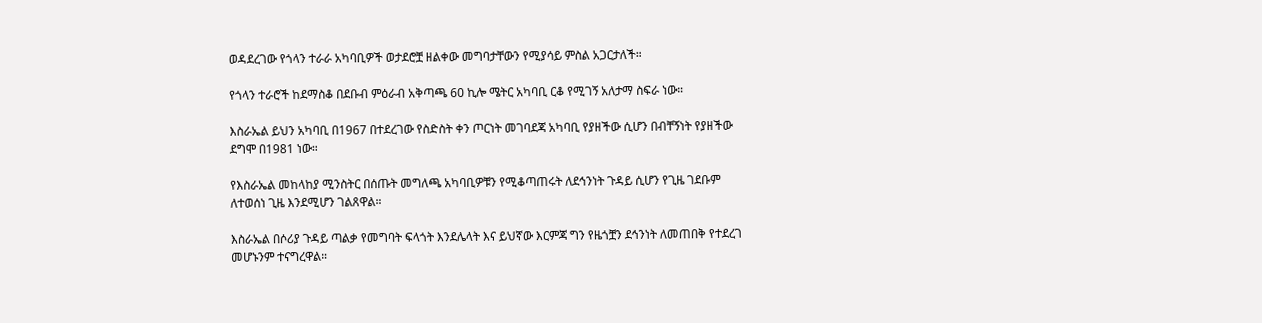ወዳደረገው የጎላን ተራራ አካባቢዎች ወታደሮቿ ዘልቀው መግባታቸውን የሚያሳይ ምስል አጋርታለች።

የጎላን ተራሮች ከደማስቆ በደቡብ ምዕራብ አቅጣጫ 60 ኪሎ ሜትር አካባቢ ርቆ የሚገኝ አለታማ ስፍራ ነው።

እስራኤል ይህን አካባቢ በ1967 በተደረገው የስድስት ቀን ጦርነት መገባደጃ አካባቢ የያዘችው ሲሆን በብቸኝነት የያዘችው ደግሞ በ1981 ነው።

የእስራኤል መከላከያ ሚንስትር በሰጡት መግለጫ አካባቢዎቹን የሚቆጣጠሩት ለደኅንነት ጉዳይ ሲሆን የጊዜ ገደቡም ለተወሰነ ጊዜ እንደሚሆን ገልጸዋል።

እስራኤል በሶሪያ ጉዳይ ጣልቃ የመግባት ፍላጎት እንደሌላት እና ይህኛው እርምጃ ግን የዜጎቿን ደኅንነት ለመጠበቅ የተደረገ መሆኑንም ተናግረዋል።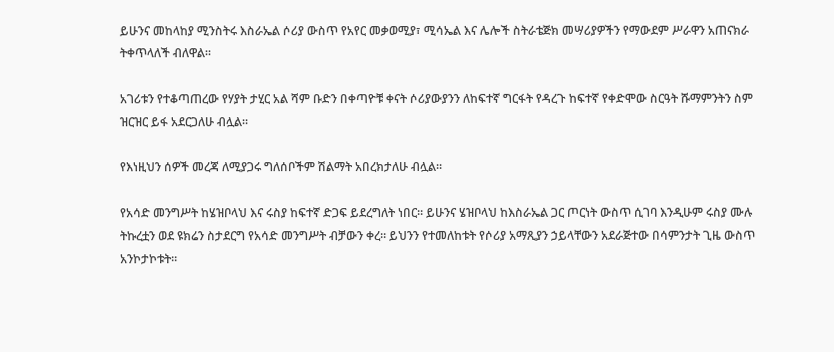ይሁንና መከላከያ ሚንስትሩ እስራኤል ሶሪያ ውስጥ የአየር መቃወሚያ፣ ሚሳኤል እና ሌሎች ስትራቴጅክ መሣሪያዎችን የማውደም ሥራዋን አጠናክራ ትቀጥላለች ብለዋል።

አገሪቱን የተቆጣጠረው የሃያት ታሂር አል ሻም ቡድን በቀጣዮቹ ቀናት ሶሪያውያንን ለከፍተኛ ግርፋት የዳረጉ ከፍተኛ የቀድሞው ስርዓት ሹማምንትን ስም ዝርዝር ይፋ አደርጋለሁ ብሏል።

የእነዚህን ሰዎች መረጃ ለሚያጋሩ ግለሰቦችም ሽልማት አበረክታለሁ ብሏል።

የአሳድ መንግሥት ከሄዝቦላህ እና ሩስያ ከፍተኛ ድጋፍ ይደረግለት ነበር። ይሁንና ሄዝቦላህ ከእስራኤል ጋር ጦርነት ውስጥ ሲገባ እንዲሁም ሩስያ ሙሉ ትኩረቷን ወደ ዩክሬን ስታደርግ የአሳድ መንግሥት ብቻውን ቀረ። ይህንን የተመለከቱት የሶሪያ አማጺያን ኃይላቸውን አደራጅተው በሳምንታት ጊዜ ውስጥ አንኮታኮቱት።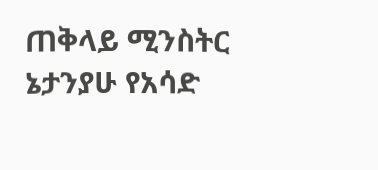ጠቅላይ ሚንስትር ኔታንያሁ የአሳድ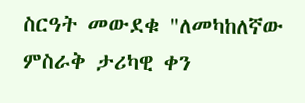ስርዓት መውደቁ "ለመካከለኛው ምስራቅ ታሪካዊ ቀን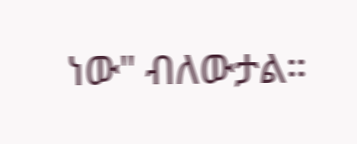ነው" ብለውታል።